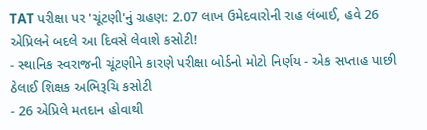TAT પરીક્ષા પર 'ચૂંટણી'નું ગ્રહણ: 2.07 લાખ ઉમેદવારોની રાહ લંબાઈ, હવે 26 એપ્રિલને બદલે આ દિવસે લેવાશે કસોટી!
- સ્થાનિક સ્વરાજની ચૂંટણીને કારણે પરીક્ષા બોર્ડનો મોટો નિર્ણય - એક સપ્તાહ પાછી ઠેલાઈ શિક્ષક અભિરૂચિ કસોટી
- 26 એપ્રિલે મતદાન હોવાથી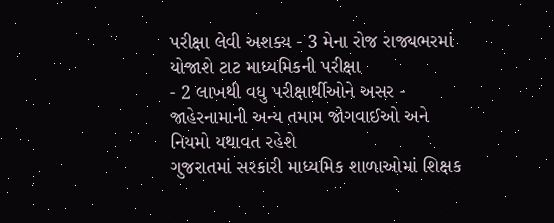પરીક્ષા લેવી અશક્ય - 3 મેના રોજ રાજ્યભરમાં યોજાશે ટાટ માધ્યમિકની પરીક્ષા
- 2 લાખથી વધુ પરીક્ષાર્થીઓને અસર - જાહેરનામાની અન્ય તમામ જોગવાઈઓ અને નિયમો યથાવત રહેશે
ગુજરાતમાં સરકારી માધ્યમિક શાળાઓમાં શિક્ષક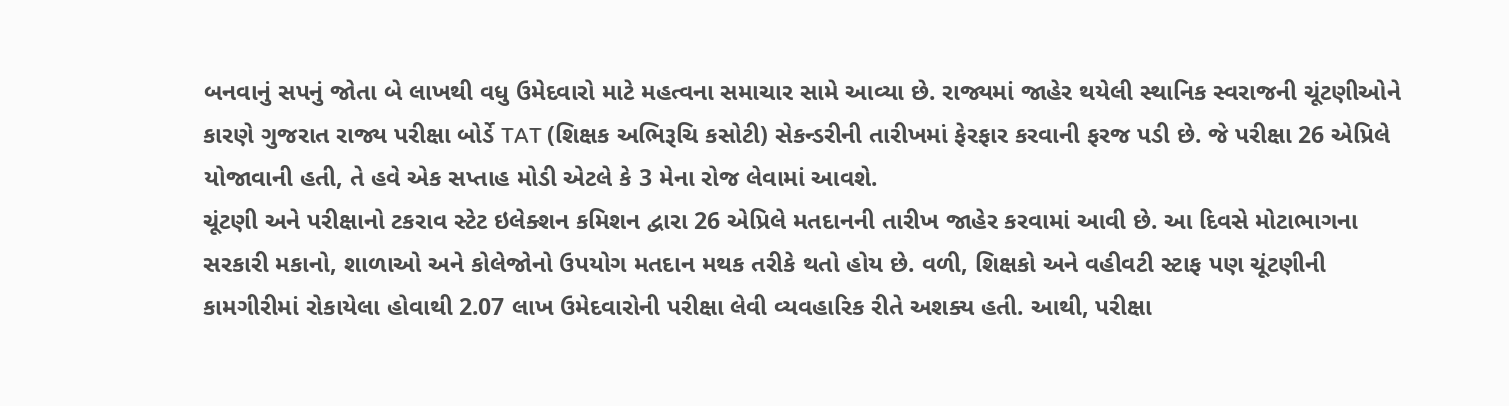બનવાનું સપનું જોતા બે લાખથી વધુ ઉમેદવારો માટે મહત્વના સમાચાર સામે આવ્યા છે. રાજ્યમાં જાહેર થયેલી સ્થાનિક સ્વરાજની ચૂંટણીઓને કારણે ગુજરાત રાજ્ય પરીક્ષા બોર્ડે TAT (શિક્ષક અભિરૂચિ કસોટી) સેકન્ડરીની તારીખમાં ફેરફાર કરવાની ફરજ પડી છે. જે પરીક્ષા 26 એપ્રિલે યોજાવાની હતી, તે હવે એક સપ્તાહ મોડી એટલે કે 3 મેના રોજ લેવામાં આવશે.
ચૂંટણી અને પરીક્ષાનો ટકરાવ સ્ટેટ ઇલેક્શન કમિશન દ્વારા 26 એપ્રિલે મતદાનની તારીખ જાહેર કરવામાં આવી છે. આ દિવસે મોટાભાગના સરકારી મકાનો, શાળાઓ અને કોલેજોનો ઉપયોગ મતદાન મથક તરીકે થતો હોય છે. વળી, શિક્ષકો અને વહીવટી સ્ટાફ પણ ચૂંટણીની કામગીરીમાં રોકાયેલા હોવાથી 2.07 લાખ ઉમેદવારોની પરીક્ષા લેવી વ્યવહારિક રીતે અશક્ય હતી. આથી, પરીક્ષા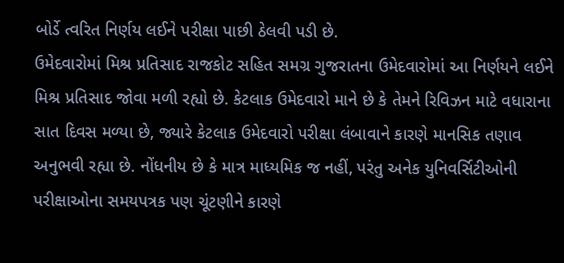બોર્ડે ત્વરિત નિર્ણય લઈને પરીક્ષા પાછી ઠેલવી પડી છે.
ઉમેદવારોમાં મિશ્ર પ્રતિસાદ રાજકોટ સહિત સમગ્ર ગુજરાતના ઉમેદવારોમાં આ નિર્ણયને લઈને મિશ્ર પ્રતિસાદ જોવા મળી રહ્યો છે. કેટલાક ઉમેદવારો માને છે કે તેમને રિવિઝન માટે વધારાના સાત દિવસ મળ્યા છે, જ્યારે કેટલાક ઉમેદવારો પરીક્ષા લંબાવાને કારણે માનસિક તણાવ અનુભવી રહ્યા છે. નોંધનીય છે કે માત્ર માધ્યમિક જ નહીં, પરંતુ અનેક યુનિવર્સિટીઓની પરીક્ષાઓના સમયપત્રક પણ ચૂંટણીને કારણે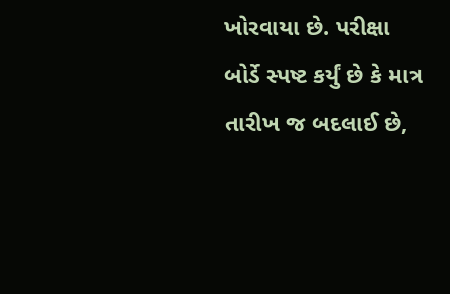ખોરવાયા છે. પરીક્ષા બોર્ડે સ્પષ્ટ કર્યું છે કે માત્ર તારીખ જ બદલાઈ છે,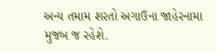અન્ય તમામ શરતો અગાઉના જાહેરનામા મુજબ જ રહેશે.